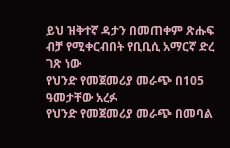ይህ ዝቅተኛ ዳታን በመጠቀም ጽሑፍ ብቻ የሚቀርብበት የቢቢሲ አማርኛ ድረ ገጽ ነው
የህንድ የመጀመሪያ መራጭ በ105 ዓመታቸው አረፉ
የህንድ የመጀመሪያ መራጭ በመባል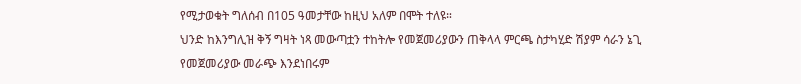የሚታወቁት ግለሰብ በ105 ዓመታቸው ከዚህ አለም በሞት ተለዩ።
ህንድ ከእንግሊዝ ቅኝ ግዛት ነጻ መውጣቷን ተከትሎ የመጀመሪያውን ጠቅላላ ምርጫ ስታካሂድ ሽያም ሳራን ኔጊ የመጀመሪያው መራጭ እንደነበሩም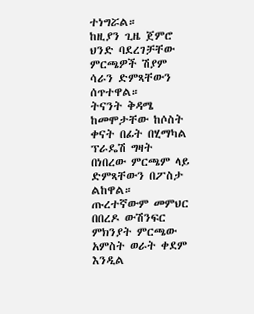ተነግሯል።
ከዚያን ጊዜ ጀምሮ ህንድ ባደረገቻቸው ምርጫዎች ሽያም ሳራን ድምጻቸውን ሰጥተዋል።
ትናንት ቅዳሜ ከመሞታቸው ከሶስት ቀናት በፊት በሂማካል ፕራዴሽ ግዛት በነበረው ምርጫም ላይ ድምጻቸውን በፖስታ ልከዋል።
ጡረተኛውም መምህር በበረዶ ውሽንፍር ምክንያት ምርጫው አምስት ወራት ቀደም እንዲል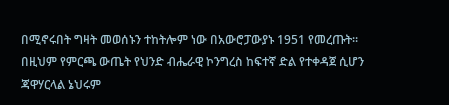በሚኖሩበት ግዛት መወሰኑን ተከትሎም ነው በአውሮፓውያኑ 1951 የመረጡት።
በዚህም የምርጫ ውጤት የህንድ ብሔራዊ ኮንግረስ ከፍተኛ ድል የተቀዳጀ ሲሆን ጃዋሃርላል ኔህሩም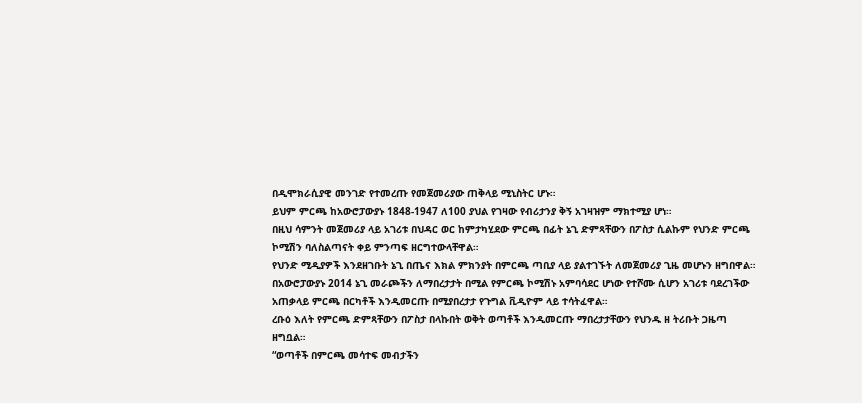በዲሞክራሲያዊ መንገድ የተመረጡ የመጀመሪያው ጠቅላይ ሚኒስትር ሆኑ።
ይህም ምርጫ ከአውሮፓውያኑ 1848-1947 ለ100 ያህል የገዛው የብሪታንያ ቅኝ አገዛዝም ማክተሚያ ሆነ።
በዚህ ሳምንት መጀመሪያ ላይ አገሪቱ በህዳር ወር ከምታካሂደው ምርጫ በፊት ኔጊ ድምጻቸውን በፖስታ ሲልኩም የህንድ ምርጫ ኮሚሽን ባለስልጣናት ቀይ ምንጣፍ ዘርግተውላቸዋል።
የህንድ ሚዲያዎች እንደዘገቡት ኔጊ በጤና እክል ምክንያት በምርጫ ጣቢያ ላይ ያልተገኙት ለመጀመሪያ ጊዜ መሆኑን ዘግበዋል።
በአውሮፓውያኑ 2014 ኔጊ መራጮችን ለማበረታታት በሚል የምርጫ ኮሚሽኑ አምባሳደር ሆነው የተሾሙ ሲሆን አገሪቱ ባደረገችው አጠቃላይ ምርጫ በርካቶች እንዲመርጡ በሚያበረታታ የጉግል ቪዲዮም ላይ ተሳትፈዋል።
ረቡዕ እለት የምርጫ ድምጻቸውን በፖስታ በላኩበት ወቅት ወጣቶች እንዲመርጡ ማበረታታቸውን የህንዱ ዘ ትሪቡት ጋዜጣ ዘግቧል።
“ወጣቶች በምርጫ መሳተፍ መብታችን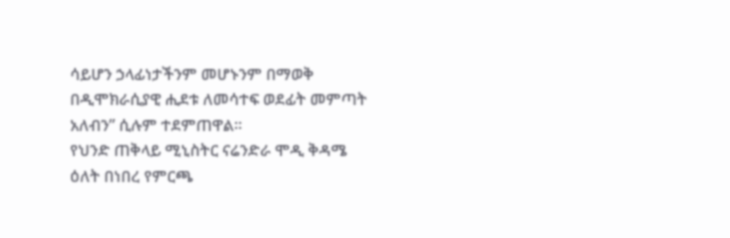ሳይሆን ኃላፊነታችንም መሆኑንም በማወቅ በዲሞክራሲያዊ ሒደቱ ለመሳተፍ ወደፊት መምጣት አለብን” ሲሉም ተደምጠዋል።
የህንድ ጠቅላይ ሚኒስትር ናሬንድራ ሞዲ ቅዳሜ ዕለት በነበረ የምርጫ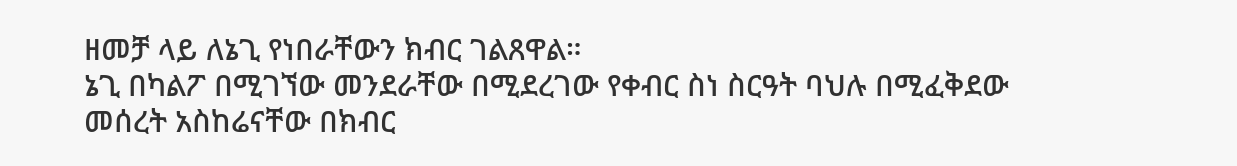ዘመቻ ላይ ለኔጊ የነበራቸውን ክብር ገልጸዋል።
ኔጊ በካልፖ በሚገኘው መንደራቸው በሚደረገው የቀብር ስነ ስርዓት ባህሉ በሚፈቅደው መሰረት አስከሬናቸው በክብር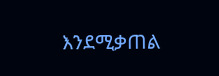እንደሚቃጠል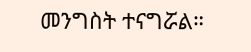መንግስት ተናግሯል።